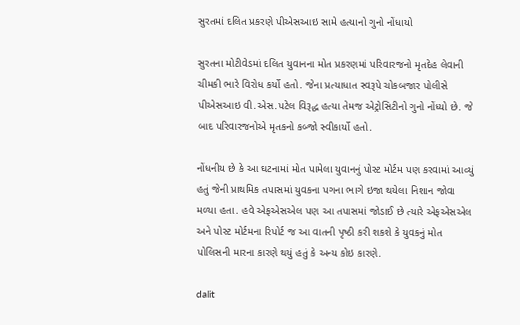સુરતમાં દલિત પ્રકરણે પીએસઆઇ સામે હત્યાનો ગુનો નોંધાયો

સુરતના મોટીવેડમાં દલિત યુવાનના મોત પ્રકરણમાં પરિવારજનો મૃતદેહ લેવાની ચીમકી ભારે વિરોધ કર્યો હતો. જેના પ્રત્યાધાત સ્વરૂપે ચોકબજાર પોલીસે પીએસઆઇ વી.એસ.પટેલ વિરૂદ્ધ હત્યા તેમજ એટ્રોસિટીનો ગુનો નોંધ્યો છે. જે બાદ પરિવારજનોએ મૃતકનો કબ્જો સ્વીકાર્યો હતો.

નોંધનીય છે કે આ ઘટનામાં મોત પામેલા યુવાનનું પોસ્ટ મોર્ટમ પણ કરવામાં આવ્યું હતું જેની પ્રાથમિક તપાસમાં યુવકના પગના ભાગે ઇજા થયેલા નિશાન જોવા મળ્યા હતા. હવે એફએસએલ પણ આ તપાસમાં જોડાઈ છે ત્યારે એફએસએલ અને પોસ્ટ મોર્ટમના રિપોર્ટ જ આ વાતની પૃષ્ઠી કરી શકશે કે યુવકનું મોત પોલિસની મારના કારણે થયું હતું કે અન્ય કોઇ કારણે.

dalit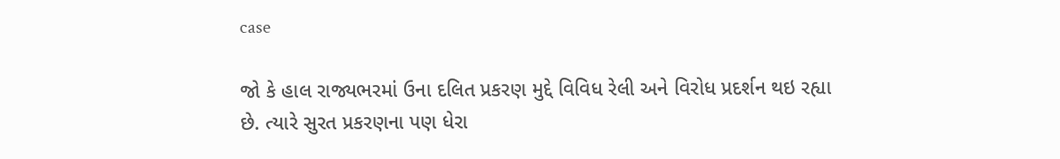case

જો કે હાલ રાજ્યભરમાં ઉના દલિત પ્રકરણ મુદ્દે વિવિધ રેલી અને વિરોધ પ્રદર્શન થઇ રહ્યા છે. ત્યારે સુરત પ્રકરણના પણ ધેરા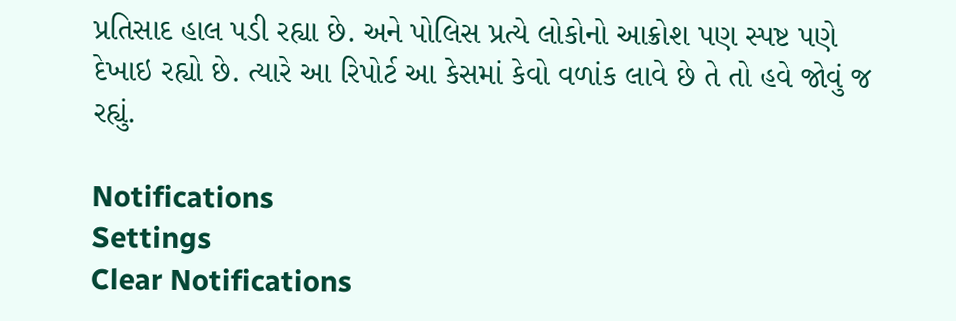પ્રતિસાદ હાલ પડી રહ્યા છે. અને પોલિસ પ્રત્યે લોકોનો આક્રોશ પણ સ્પષ્ટ પણે દેખાઇ રહ્યો છે. ત્યારે આ રિપોર્ટ આ કેસમાં કેવો વળાંક લાવે છે તે તો હવે જોવું જ રહ્યું.

Notifications
Settings
Clear Notifications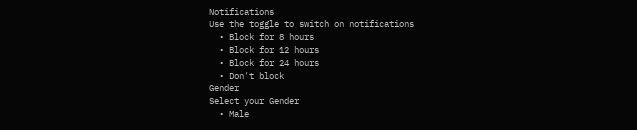Notifications
Use the toggle to switch on notifications
  • Block for 8 hours
  • Block for 12 hours
  • Block for 24 hours
  • Don't block
Gender
Select your Gender
  • Male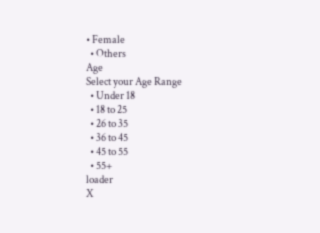• Female
  • Others
Age
Select your Age Range
  • Under 18
  • 18 to 25
  • 26 to 35
  • 36 to 45
  • 45 to 55
  • 55+
loader
X